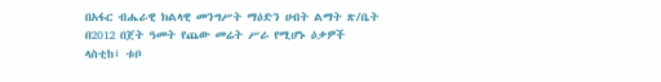በአፋር ብሔራዊ ክልላዊ መንግሥት ማዕድን ሀብት ልማት ጽ/ቤት በ2012 በጀት ዓመት የጨው መሬት ሥራ የሚሆኑ ዕቃዎች ላስቲከ፤ ቱቦ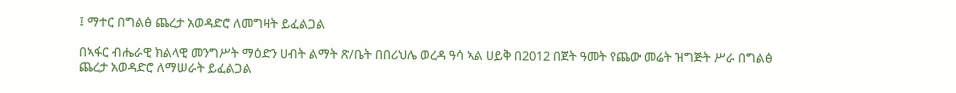፤ ማተር በግልፅ ጨረታ አወዳድሮ ለመግዛት ይፈልጋል

በኣፋር ብሔራዊ ክልላዊ መንግሥት ማዕድን ሀብት ልማት ጽ/ቤት በበሪህሌ ወረዳ ዓሳ ኣል ሀይቅ በ2012 በጀት ዓመት የጨው መሬት ዝግጅት ሥራ በግልፅ ጨረታ አወዳድሮ ለማሠራት ይፈልጋል